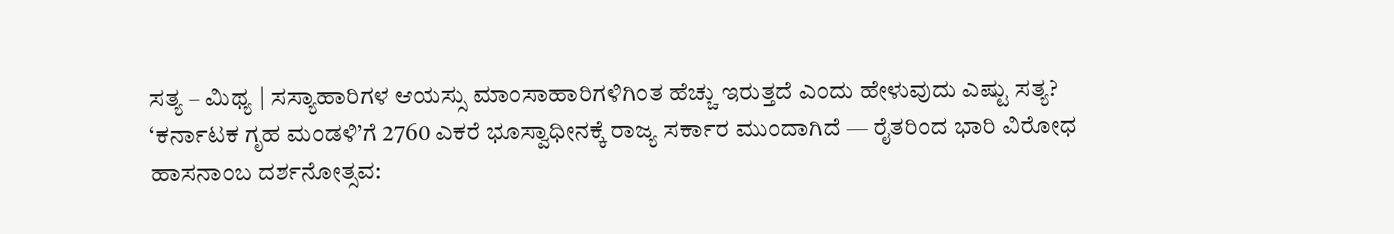ಸತ್ಯ – ಮಿಥ್ಯ | ಸಸ್ಯಾಹಾರಿಗಳ ಆಯಸ್ಸು ಮಾಂಸಾಹಾರಿಗಳಿಗಿಂತ ಹೆಚ್ಚು ಇರುತ್ತದೆ ಎಂದು ಹೇಳುವುದು ಎಷ್ಟು ಸತ್ಯ?
‘ಕರ್ನಾಟಕ ಗೃಹ ಮಂಡಳಿ’ಗೆ 2760 ಎಕರೆ ಭೂಸ್ವಾಧೀನಕ್ಕೆ ರಾಜ್ಯ ಸರ್ಕಾರ ಮುಂದಾಗಿದೆ — ರೈತರಿಂದ ಭಾರಿ ವಿರೋಧ
ಹಾಸನಾಂಬ ದರ್ಶನೋತ್ಸವ: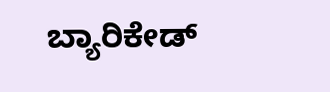ಬ್ಯಾರಿಕೇಡ್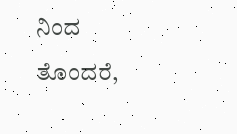ನಿಂದ ತೊಂದರೆ,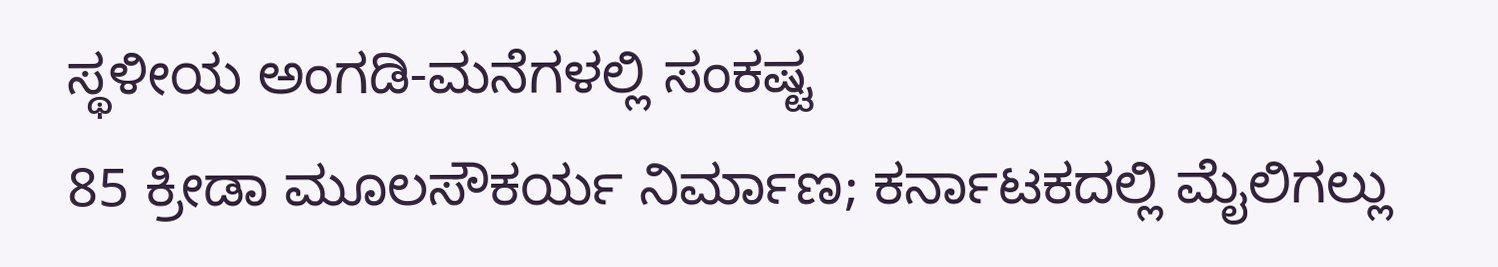ಸ್ಥಳೀಯ ಅಂಗಡಿ-ಮನೆಗಳಲ್ಲಿ ಸಂಕಷ್ಟ
85 ಕ್ರೀಡಾ ಮೂಲಸೌಕರ್ಯ ನಿರ್ಮಾಣ; ಕರ್ನಾಟಕದಲ್ಲಿ ಮೈಲಿಗಲ್ಲು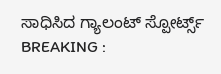ಸಾಧಿಸಿದ ಗ್ಯಾಲಂಟ್ ಸ್ಪೋರ್ಟ್ಸ್
BREAKING :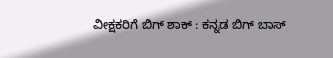ವೀಕ್ಷಕರಿಗೆ ಬಿಗ್ ಶಾಕ್ : ಕನ್ನಡ ಬಿಗ್ ಬಾಸ್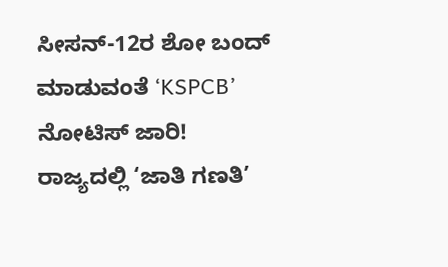ಸೀಸನ್-12ರ ಶೋ ಬಂದ್ ಮಾಡುವಂತೆ ‘KSPCB’ ನೋಟಿಸ್ ಜಾರಿ!
ರಾಜ್ಯದಲ್ಲಿ ‘ಜಾತಿ ಗಣತಿ’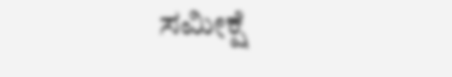ಸಮೀಕ್ಷೆ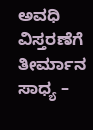ಅವಧಿ ವಿಸ್ತರಣೆಗೆ ತೀರ್ಮಾನ ಸಾಧ್ಯ –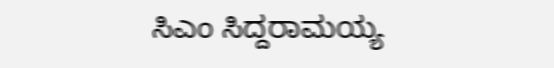ಸಿಎಂ ಸಿದ್ದರಾಮಯ್ಯ